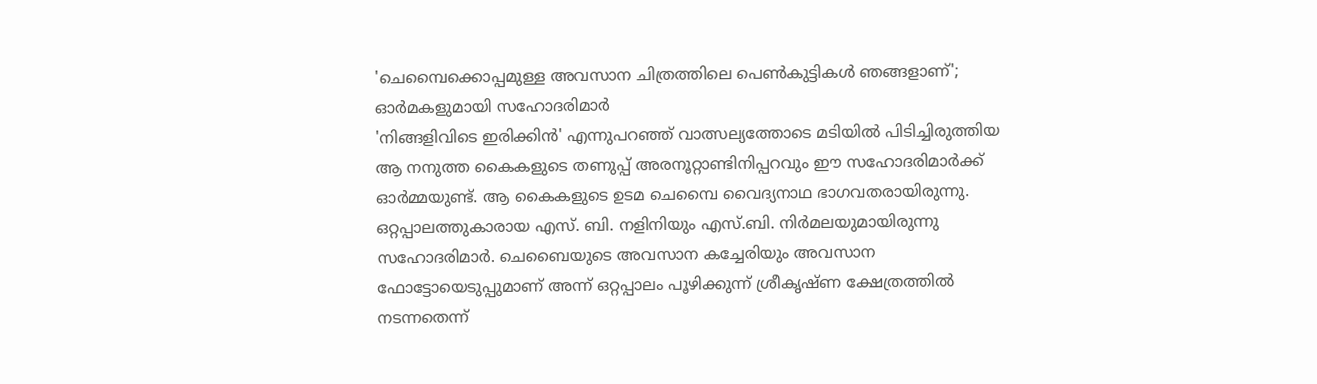'ചെമ്പൈക്കൊപ്പമുള്ള അവസാന ചിത്രത്തിലെ പെൺകുട്ടികൾ ഞങ്ങളാണ്'; ഓർമകളുമായി സഹോദരിമാർ
'നിങ്ങളിവിടെ ഇരിക്കിൻ' എന്നുപറഞ്ഞ് വാത്സല്യത്തോടെ മടിയിൽ പിടിച്ചിരുത്തിയ ആ നനുത്ത കൈകളുടെ തണുപ്പ് അരനൂറ്റാണ്ടിനിപ്പറവും ഈ സഹോദരിമാർക്ക് ഓർമ്മയുണ്ട്. ആ കൈകളുടെ ഉടമ ചെമ്പൈ വൈദ്യനാഥ ഭാഗവതരായിരുന്നു. ഒറ്റപ്പാലത്തുകാരായ എസ്. ബി. നളിനിയും എസ്.ബി. നിർമലയുമായിരുന്നു സഹോദരിമാർ. ചെബൈയുടെ അവസാന കച്ചേരിയും അവസാന ഫോട്ടോയെടുപ്പുമാണ് അന്ന് ഒറ്റപ്പാലം പൂഴിക്കുന്ന് ശ്രീകൃഷ്ണ ക്ഷേത്രത്തിൽ നടന്നതെന്ന്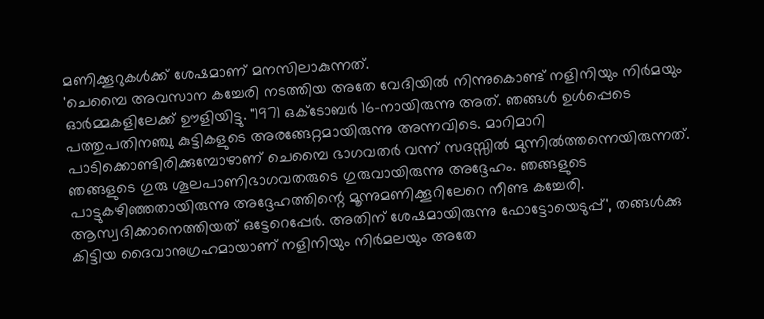മണിക്കൂറുകൾക്ക് ശേഷമാണ് മനസിലാകുന്നത്.
'ചെമ്പൈ അവസാന കച്ചേരി നടത്തിയ അതേ വേദിയിൽ നിന്നുകൊണ്ട് നളിനിയും നിർമയും ഓർമ്മകളിലേക്ക് ഊളിയിട്ടു. "1971 ഒക്ടോബർ 16-നായിരുന്നു അത്. ഞങ്ങൾ ഉൾപ്പെടെ പത്തുപതിനഞ്ചു കുട്ടികളുടെ അരങ്ങേറ്റമായിരുന്നു അന്നവിടെ. മാറിമാറി പാടിക്കൊണ്ടിരിക്കുമ്പോഴാണ് ചെമ്പൈ ഭാഗവതർ വന്ന് സദസ്സിൽ മുന്നിൽത്തന്നെയിരുന്നത്. ഞങ്ങളുടെ ഗുരു ശൂലപാണിഭാഗവതരുടെ ഗുരുവായിരുന്നു അദ്ദേഹം. ഞങ്ങളുടെ പാട്ടുകഴിഞ്ഞതായിരുന്നു അദ്ദേഹത്തിന്റെ മൂന്നുമണിക്കൂറിലേറെ നീണ്ട കച്ചേരി. ആസ്വദിക്കാനെത്തിയത് ഒട്ടേറെപ്പേർ. അതിന് ശേഷമായിരുന്നു ഫോട്ടോയെടുപ്പ്', തങ്ങൾക്കു കിട്ടിയ ദൈവാനുഗ്രഹമായാണ് നളിനിയും നിർമലയും അതേ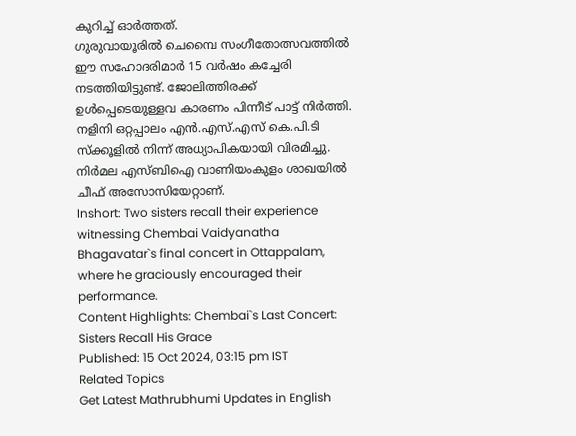കുറിച്ച് ഓർത്തത്.
ഗുരുവായൂരിൽ ചെമ്പൈ സംഗീതോത്സവത്തിൽ ഈ സഹോദരിമാർ 15 വർഷം കച്ചേരി നടത്തിയിട്ടുണ്ട്. ജോലിത്തിരക്ക് ഉൾപ്പെടെയുള്ളവ കാരണം പിന്നീട് പാട്ട് നിർത്തി. നളിനി ഒറ്റപ്പാലം എൻ.എസ്.എസ് കെ.പി.ടി സ്ക്കൂളിൽ നിന്ന് അധ്യാപികയായി വിരമിച്ചു. നിർമല എസ്ബിഐ വാണിയംകുളം ശാഖയിൽ ചീഫ് അസോസിയേറ്റാണ്.
Inshort: Two sisters recall their experience witnessing Chembai Vaidyanatha Bhagavatar`s final concert in Ottappalam, where he graciously encouraged their performance.
Content Highlights: Chembai`s Last Concert: Sisters Recall His Grace
Published: 15 Oct 2024, 03:15 pm IST
Related Topics
Get Latest Mathrubhumi Updates in English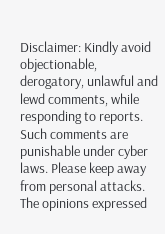Disclaimer: Kindly avoid objectionable, derogatory, unlawful and lewd comments, while responding to reports. Such comments are punishable under cyber laws. Please keep away from personal attacks. The opinions expressed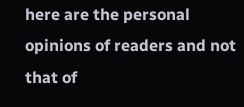here are the personal opinions of readers and not that of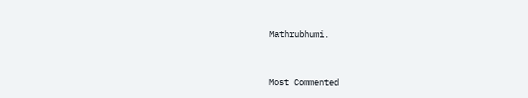Mathrubhumi.


Most Commented